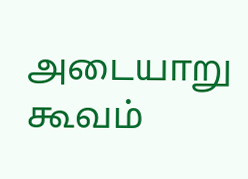அடையாறு கூவம்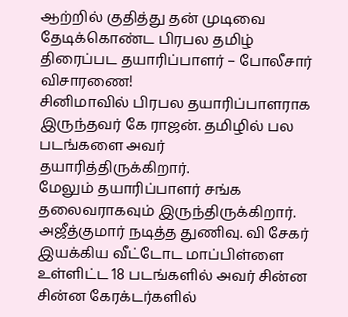ஆற்றில் குதித்து தன் முடிவை தேடிக்கொண்ட பிரபல தமிழ் திரைப்பட தயாரிப்பாளர் – போலீசார் விசாரணை!
சினிமாவில் பிரபல தயாரிப்பாளராக இருந்தவர் கே ராஜன். தமிழில் பல படங்களை அவர் தயாரித்திருக்கிறார்.
மேலும் தயாரிப்பாளர் சங்க தலைவராகவும் இருந்திருக்கிறார். அஜீத்குமார் நடித்த துணிவு. வி சேகர் இயக்கிய வீட்டோட மாப்பிள்ளை உள்ளிட்ட 18 படங்களில் அவர் சின்ன சின்ன கேரக்டர்களில்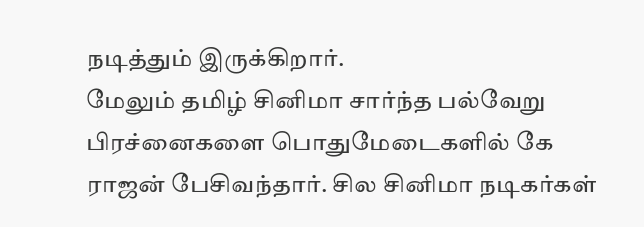நடித்தும் இருக்கிறார்.
மேலும் தமிழ் சினிமா சார்ந்த பல்வேறு பிரச்னைகளை பொதுமேடைகளில் கே ராஜன் பேசிவந்தார். சில சினிமா நடிகர்கள்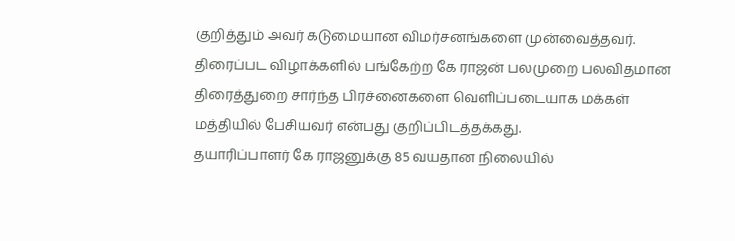குறித்தும் அவர் கடுமையான விமர்சனங்களை முன்வைத்தவர். திரைப்பட விழாக்களில் பங்கேற்ற கே ராஜன் பலமுறை பலவிதமான திரைத்துறை சார்ந்த பிரச்னைகளை வெளிப்படையாக மக்கள் மத்தியில் பேசியவர் என்பது குறிப்பிடத்தக்கது.
தயாரிப்பாளர் கே ராஜனுக்கு 85 வயதான நிலையில்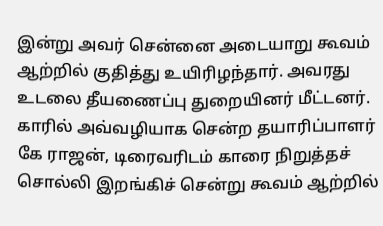இன்று அவர் சென்னை அடையாறு கூவம் ஆற்றில் குதித்து உயிரிழந்தார். அவரது உடலை தீயணைப்பு துறையினர் மீட்டனர். காரில் அவ்வழியாக சென்ற தயாரிப்பாளர் கே ராஜன், டிரைவரிடம் காரை நிறுத்தச் சொல்லி இறங்கிச் சென்று கூவம் ஆற்றில்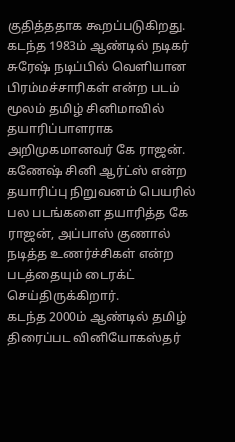குதித்ததாக கூறப்படுகிறது.
கடந்த 1983ம் ஆண்டில் நடிகர் சுரேஷ் நடிப்பில் வெளியான பிரம்மச்சாரிகள் என்ற படம் மூலம் தமிழ் சினிமாவில் தயாரிப்பாளராக அறிமுகமானவர் கே ராஜன். கணேஷ் சினி ஆர்ட்ஸ் என்ற தயாரிப்பு நிறுவனம் பெயரில் பல படங்களை தயாரித்த கே ராஜன், அப்பாஸ் குணால் நடித்த உணர்ச்சிகள் என்ற படத்தையும் டைரக்ட் செய்திருக்கிறார்.
கடந்த 2000ம் ஆண்டில் தமிழ் திரைப்பட வினியோகஸ்தர்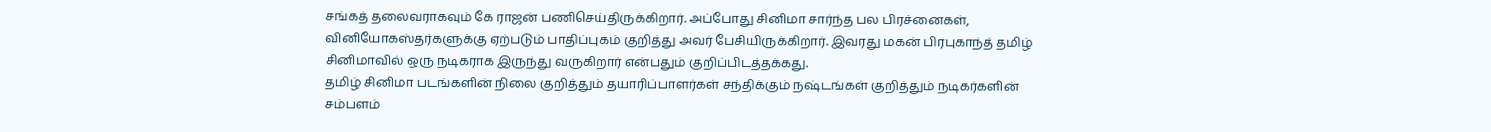சங்கத் தலைவராகவும் கே ராஜன் பணிசெய்திருக்கிறார். அப்போது சினிமா சார்ந்த பல பிரச்னைகள், வினியோகஸ்தர்களுக்கு ஏற்படும் பாதிப்புகம் குறித்து அவர் பேசியிருக்கிறார். இவரது மகன் பிரபுகாந்த் தமிழ் சினிமாவில் ஒரு நடிகராக இருந்து வருகிறார் என்பதும் குறிப்பிடத்தக்கது.
தமிழ் சினிமா படங்களின் நிலை குறித்தும் தயாரிப்பாளர்கள் சந்திக்கும் நஷ்டங்கள் குறித்தும் நடிகர்களின் சம்பளம்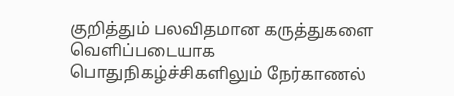குறித்தும் பலவிதமான கருத்துகளை வெளிப்படையாக பொதுநிகழ்ச்சிகளிலும் நேர்காணல்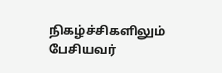நிகழ்ச்சிகளிலும் பேசியவர்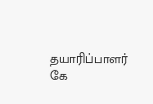தயாரிப்பாளர் கே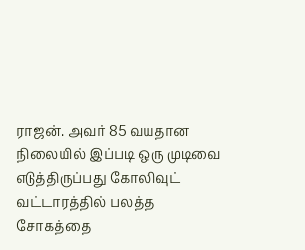ராஜன். அவர் 85 வயதான நிலையில் இப்படி ஒரு முடிவை எடுத்திருப்பது கோலிவுட் வட்டாரத்தில் பலத்த சோகத்தை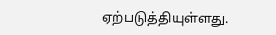ஏற்படுத்தியுள்ளது.